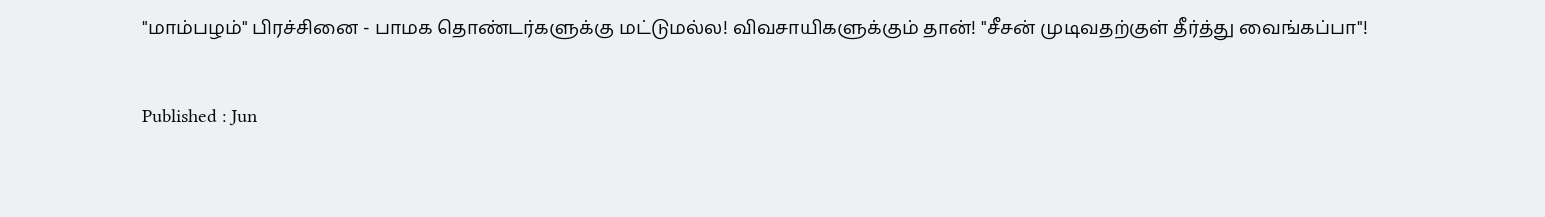"மாம்பழம்" பிரச்சினை - பாமக தொண்டர்களுக்கு மட்டுமல்ல! விவசாயிகளுக்கும் தான்! "சீசன் முடிவதற்குள் தீர்த்து வைங்கப்பா"!

Published : Jun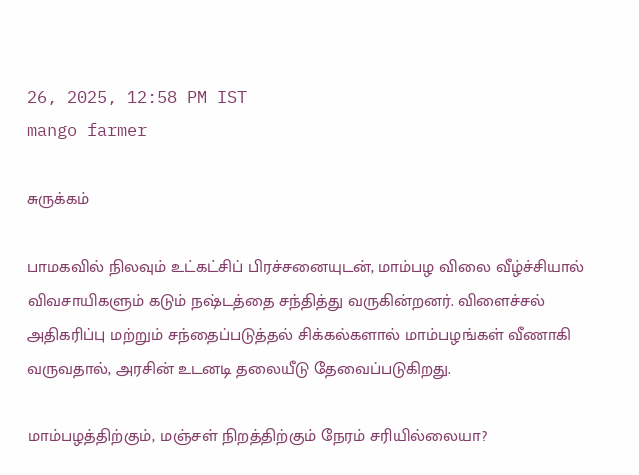26, 2025, 12:58 PM IST
mango farmer

சுருக்கம்

பாமகவில் நிலவும் உட்கட்சிப் பிரச்சனையுடன், மாம்பழ விலை வீழ்ச்சியால் விவசாயிகளும் கடும் நஷ்டத்தை சந்தித்து வருகின்றனர். விளைச்சல் அதிகரிப்பு மற்றும் சந்தைப்படுத்தல் சிக்கல்களால் மாம்பழங்கள் வீணாகி வருவதால், அரசின் உடனடி தலையீடு தேவைப்படுகிறது.

மாம்பழத்திற்கும், மஞ்சள் நிறத்திற்கும் நேரம் சரியில்லையா?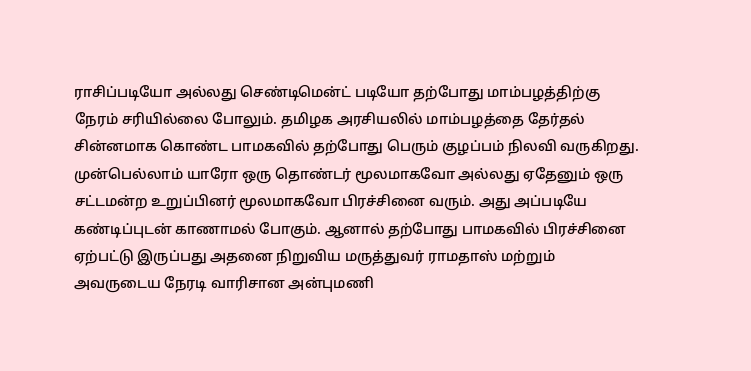ராசிப்படியோ அல்லது செண்டிமென்ட் படியோ தற்போது மாம்பழத்திற்கு நேரம் சரியில்லை போலும். தமிழக அரசியலில் மாம்பழத்தை தேர்தல் சின்னமாக கொண்ட பாமகவில் தற்போது பெரும் குழப்பம் நிலவி வருகிறது. முன்பெல்லாம் யாரோ ஒரு தொண்டர் மூலமாகவோ அல்லது ஏதேனும் ஒரு சட்டமன்ற உறுப்பினர் மூலமாகவோ பிரச்சினை வரும். அது அப்படியே கண்டிப்புடன் காணாமல் போகும். ஆனால் தற்போது பாமகவில் பிரச்சினை ஏற்பட்டு இருப்பது அதனை நிறுவிய மருத்துவர் ராமதாஸ் மற்றும் அவருடைய நேரடி வாரிசான அன்புமணி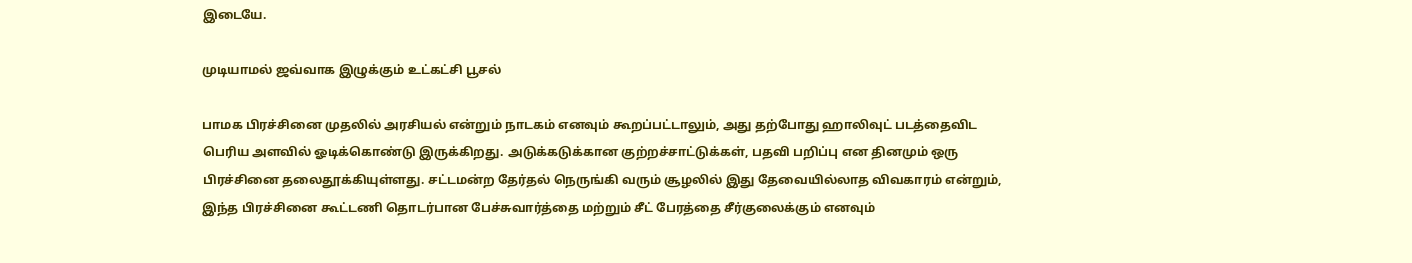இடையே.

முடியாமல் ஜவ்வாக இழுக்கும் உட்கட்சி பூசல்

பாமக பிரச்சினை முதலில் அரசியல் என்றும் நாடகம் எனவும் கூறப்பட்டாலும், அது தற்போது ஹாலிவுட் படத்தைவிட பெரிய அளவில் ஓடிக்கொண்டு இருக்கிறது. அடுக்கடுக்கான குற்றச்சாட்டுக்கள், பதவி பறிப்பு என தினமும் ஒரு பிரச்சினை தலைதூக்கியுள்ளது. சட்டமன்ற தேர்தல் நெருங்கி வரும் சூழலில் இது தேவையில்லாத விவகாரம் என்றும், இந்த பிரச்சினை கூட்டணி தொடர்பான பேச்சுவார்த்தை மற்றும் சீட் பேரத்தை சீர்குலைக்கும் எனவும்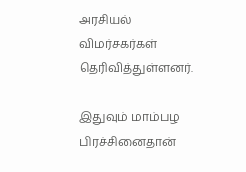அரசியல் விமர்சகர்கள் தெரிவித்துள்ளனர்.

இதுவும் மாம்பழ பிரச்சினைதான்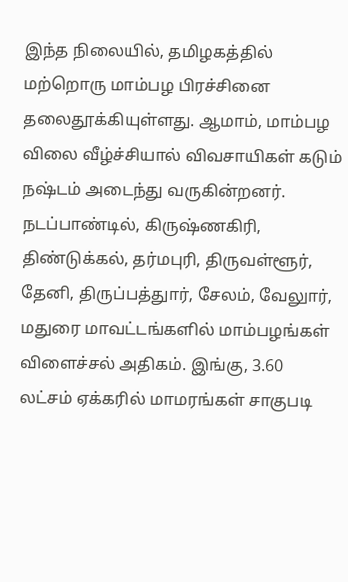இந்த நிலையில், தமிழகத்தில் மற்றொரு மாம்பழ பிரச்சினை தலைதூக்கியுள்ளது. ஆமாம், மாம்பழ விலை வீழ்ச்சியால் விவசாயிகள் கடும் நஷ்டம் அடைந்து வருகின்றனர். நடப்பாண்டில், கிருஷ்ணகிரி, திண்டுக்கல், தர்மபுரி, திருவள்ளூர், தேனி, திருப்பத்துார், சேலம், வேலுார், மதுரை மாவட்டங்களில் மாம்பழங்கள் விளைச்சல் அதிகம். இங்கு, 3.60 லட்சம் ஏக்கரில் மாமரங்கள் சாகுபடி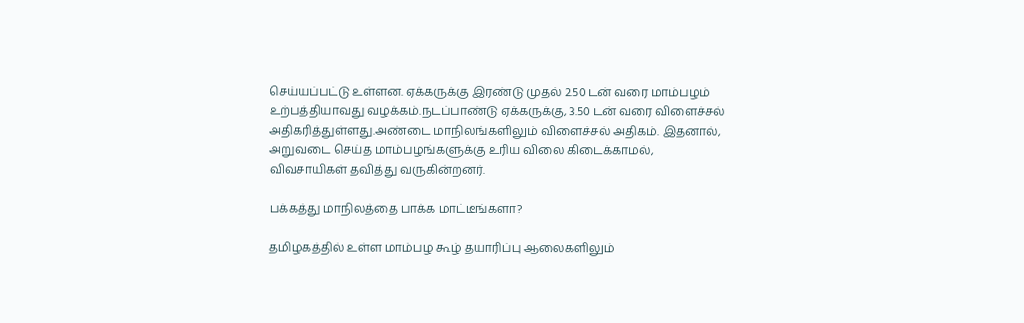செய்யப்பட்டு உள்ளன. ஏக்கருக்கு இரண்டு முதல் 2.50 டன் வரை மாம்பழம் உற்பத்தியாவது வழக்கம்.நடப்பாண்டு ஏக்கருக்கு, 3.50 டன் வரை விளைச்சல் அதிகரித்துள்ளது.அண்டை மாநிலங்களிலும் விளைச்சல் அதிகம். இதனால், அறுவடை செய்த மாம்பழங்களுக்கு உரிய விலை கிடைக்காமல், விவசாயிகள் தவித்து வருகின்றனர்.

பக்கத்து மாநிலத்தை பாக்க மாட்டீங்களா?

தமிழகத்தில் உள்ள மாம்பழ கூழ் தயாரிப்பு ஆலைகளிலும்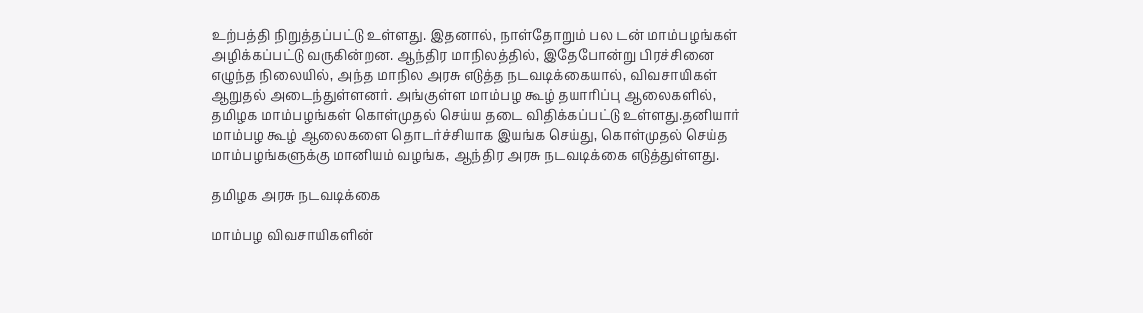உற்பத்தி நிறுத்தப்பட்டு உள்ளது. இதனால், நாள்தோறும் பல டன் மாம்பழங்கள் அழிக்கப்பட்டு வருகின்றன. ஆந்திர மாநிலத்தில், இதேபோன்று பிரச்சினை எழுந்த நிலையில், அந்த மாநில அரசு எடுத்த நடவடிக்கையால், விவசாயிகள் ஆறுதல் அடைந்துள்ளனர். அங்குள்ள மாம்பழ கூழ் தயாரிப்பு ஆலைகளில், தமிழக மாம்பழங்கள் கொள்முதல் செய்ய தடை விதிக்கப்பட்டு உள்ளது.தனியார் மாம்பழ கூழ் ஆலைகளை தொடர்ச்சியாக இயங்க செய்து, கொள்முதல் செய்த மாம்பழங்களுக்கு மானியம் வழங்க, ஆந்திர அரசு நடவடிக்கை எடுத்துள்ளது.

தமிழக அரசு நடவடிக்கை

மாம்பழ விவசாயிகளின்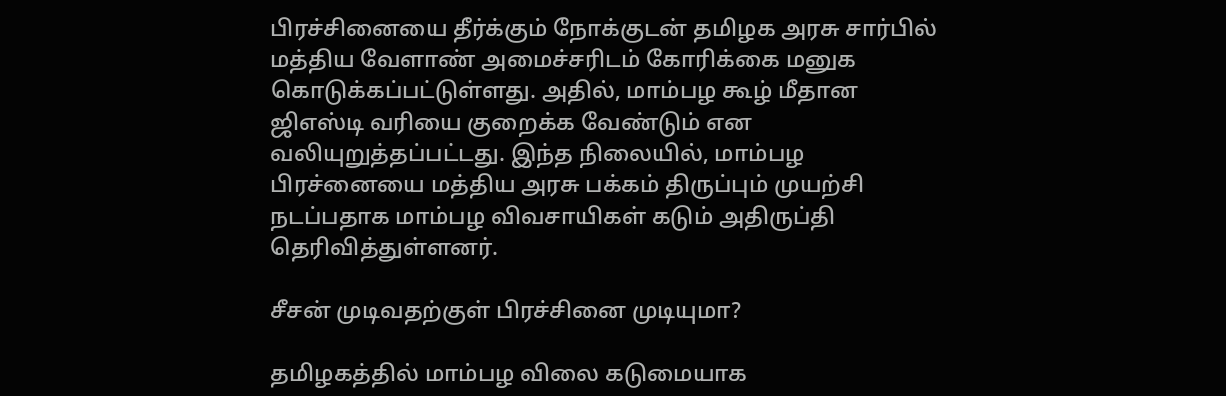பிரச்சினையை தீர்க்கும் நோக்குடன் தமிழக அரசு சார்பில் மத்திய வேளாண் அமைச்சரிடம் கோரிக்கை மனுக கொடுக்கப்பட்டுள்ளது. அதில், மாம்பழ கூழ் மீதான ஜிஎஸ்டி வரியை குறைக்க வேண்டும் என வலியுறுத்தப்பட்டது. இந்த நிலையில், மாம்பழ பிரச்னையை மத்திய அரசு பக்கம் திருப்பும் முயற்சி நடப்பதாக மாம்பழ விவசாயிகள் கடும் அதிருப்தி தெரிவித்துள்ளனர்.

சீசன் முடிவதற்குள் பிரச்சினை முடியுமா?

தமிழகத்தில் மாம்பழ விலை கடுமையாக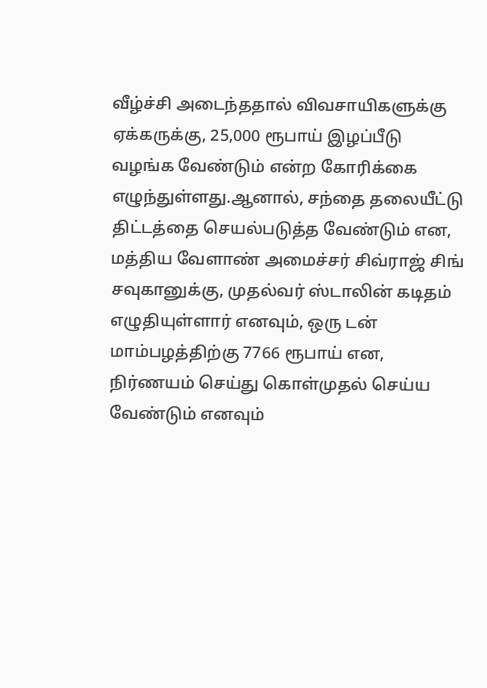வீழ்ச்சி அடைந்ததால் விவசாயிகளுக்கு ஏக்கருக்கு, 25,000 ரூபாய் இழப்பீடு வழங்க வேண்டும் என்ற கோரிக்கை எழுந்துள்ளது.ஆனால், சந்தை தலையீட்டு திட்டத்தை செயல்படுத்த வேண்டும் என, மத்திய வேளாண் அமைச்சர் சிவ்ராஜ் சிங் சவுகானுக்கு, முதல்வர் ஸ்டாலின் கடிதம் எழுதியுள்ளார் எனவும், ஒரு டன் மாம்பழத்திற்கு 7766 ரூபாய் என, நிர்ணயம் செய்து கொள்முதல் செய்ய வேண்டும் எனவும்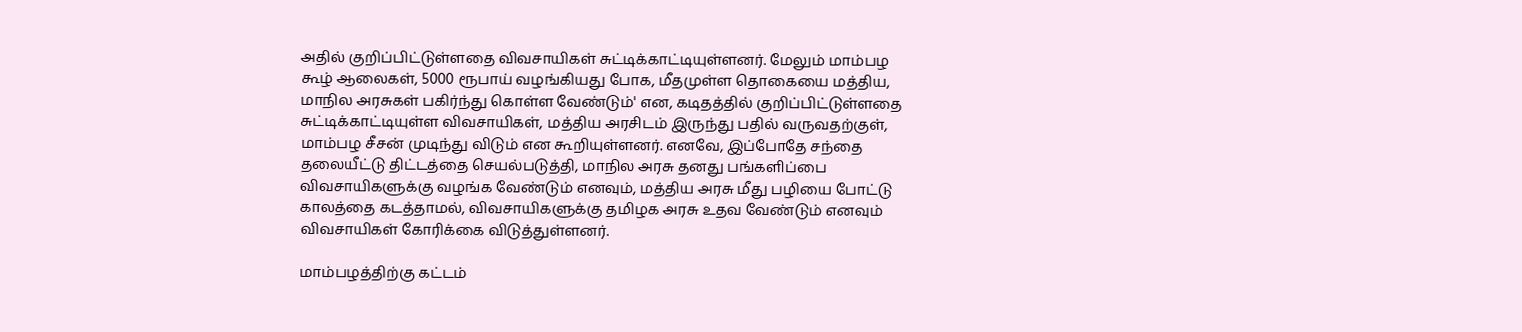அதில் குறிப்பிட்டுள்ளதை விவசாயிகள் சுட்டிக்காட்டியுள்ளனர். மேலும் மாம்பழ கூழ் ஆலைகள், 5000 ரூபாய் வழங்கியது போக, மீதமுள்ள தொகையை மத்திய, மாநில அரசுகள் பகிர்ந்து கொள்ள வேண்டும்' என, கடிதத்தில் குறிப்பிட்டுள்ளதை சுட்டிக்காட்டியுள்ள விவசாயிகள், மத்திய அரசிடம் இருந்து பதில் வருவதற்குள், மாம்பழ சீசன் முடிந்து விடும் என கூறியுள்ளனர். எனவே, இப்போதே சந்தை தலையீட்டு திட்டத்தை செயல்படுத்தி, மாநில அரசு தனது பங்களிப்பை விவசாயிகளுக்கு வழங்க வேண்டும் எனவும், மத்திய அரசு மீது பழியை போட்டு காலத்தை கடத்தாமல், விவசாயிகளுக்கு தமிழக அரசு உதவ வேண்டும் எனவும் விவசாயிகள் கோரிக்கை விடுத்துள்ளனர்.

மாம்பழத்திற்கு கட்டம்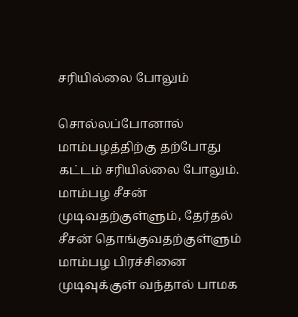சரியில்லை போலும்

சொல்லப்போனால் மாம்பழத்திற்கு தற்போது கட்டம் சரியில்லை போலும். மாம்பழ சீசன் முடிவதற்குள்ளும், தேர்தல் சீசன் தொங்குவதற்குள்ளும் மாம்பழ பிரச்சினை முடிவுக்குள் வந்தால் பாமக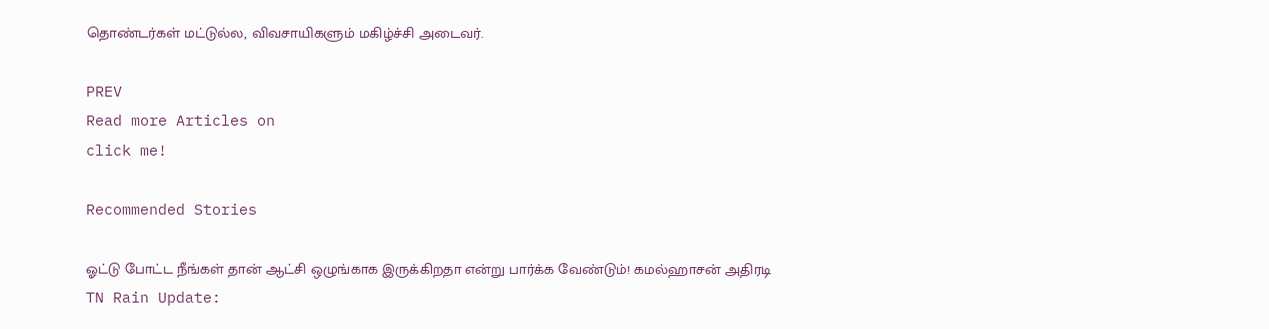தொண்டர்கள் மட்டுல்ல, விவசாயிகளும் மகிழ்ச்சி அடைவர்.

PREV
Read more Articles on
click me!

Recommended Stories

ஓட்டு போட்ட நீங்கள் தான் ஆட்சி ஒழுங்காக இருக்கிறதா என்று பார்க்க வேண்டும்! கமல்ஹாசன் அதிரடி
TN Rain Update: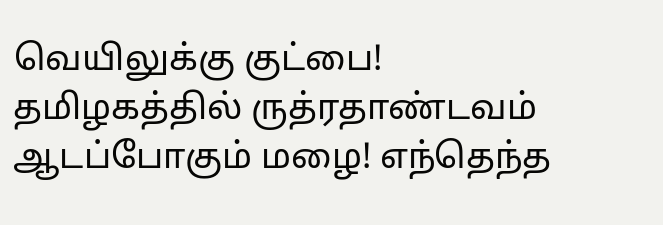வெயிலுக்கு குட்பை! தமிழகத்தில் ருத்ரதாண்டவம் ஆடப்போகும் மழை! எந்தெந்த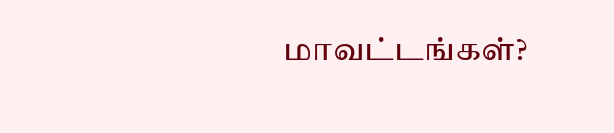மாவட்டங்கள்?